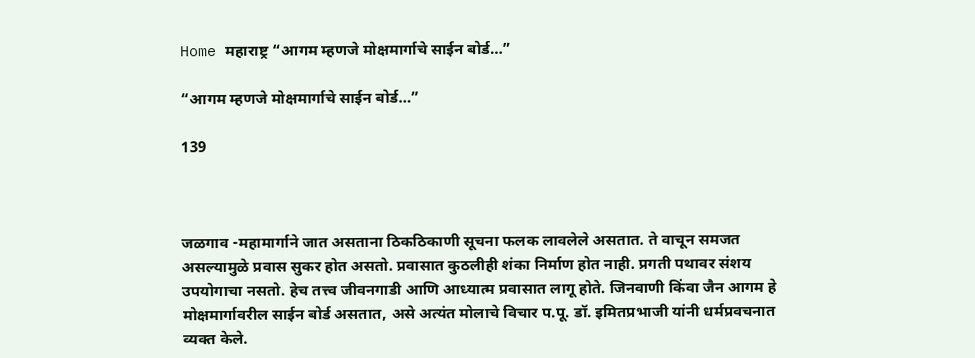Home महाराष्ट्र “आगम म्हणजे मोक्षमार्गाचे साईन बोर्ड…”

“आगम म्हणजे मोक्षमार्गाचे साईन बोर्ड…”

139



जळगाव -महामार्गाने जात असताना ठिकठिकाणी सूचना फलक लावलेले असतात. ते वाचून समजत असल्यामुळे प्रवास सुकर होत असतो. प्रवासात कुठलीही शंका निर्माण होत नाही. प्रगती पथावर संशय उपयोगाचा नसतो. हेच तत्त्व जीवनगाडी आणि आध्यात्म प्रवासात लागू होते. जिनवाणी किंवा जैन आगम हे मोक्षमार्गावरील साईन बोर्ड असतात, असे अत्यंत मोलाचे विचार प.पू. डॉ. इमितप्रभाजी यांनी धर्मप्रवचनात व्यक्त केले.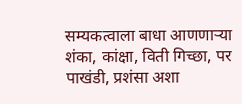सम्यकत्वाला बाधा आणणाऱ्या शंका, कांक्षा, विती गिच्छा, पर पाखंडी, प्रशंसा अशा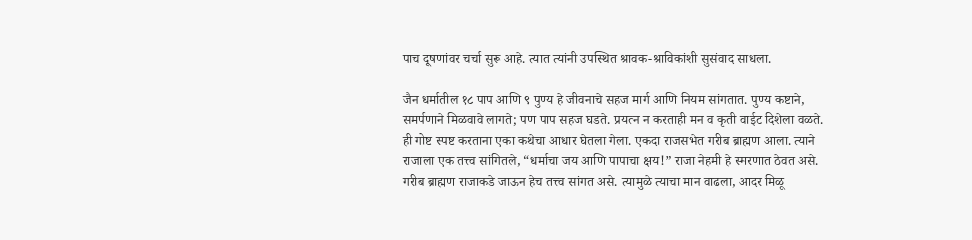पाच दूषणांवर चर्चा सुरू आहे. त्यात त्यांनी उपस्थित श्रावक-श्राविकांशी सुसंवाद साधला.

जैन धर्मातील १८ पाप आणि ९ पुण्य हे जीवनाचे सहज मार्ग आणि नियम सांगतात. पुण्य कष्टाने, समर्पणाने मिळवावे लागते; पण पाप सहज घडते. प्रयत्न न करताही मन व कृती वाईट दिशेला वळते. ही गोष्ट स्पष्ट करताना एका कथेचा आधार घेतला गेला. एकदा राजसभेत गरीब ब्राह्मण आला. त्याने राजाला एक तत्त्व सांगितले, “धर्माचा जय आणि पापाचा क्षय!” राजा नेहमी हे स्मरणात ठेवत असे. गरीब ब्राह्मण राजाकडे जाऊन हेच तत्त्व सांगत असे. त्यामुळे त्याचा मान वाढला, आदर मिळू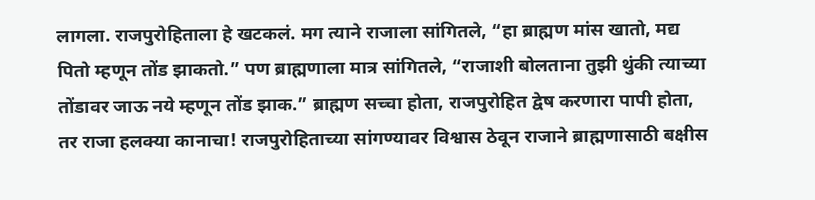लागला. राजपुरोहिताला हे खटकलं. मग त्याने राजाला सांगितले, “हा ब्राह्मण मांस खातो, मद्य पितो म्हणून तोंड झाकतो.” पण ब्राह्मणाला मात्र सांगितले, “राजाशी बोलताना तुझी थुंकी त्याच्या तोंडावर जाऊ नये म्हणून तोंड झाक.” ब्राह्मण सच्चा होता, राजपुरोहित द्वेष करणारा पापी होता, तर राजा हलक्या कानाचा! राजपुरोहिताच्या सांगण्यावर विश्वास ठेवून राजाने ब्राह्मणासाठी बक्षीस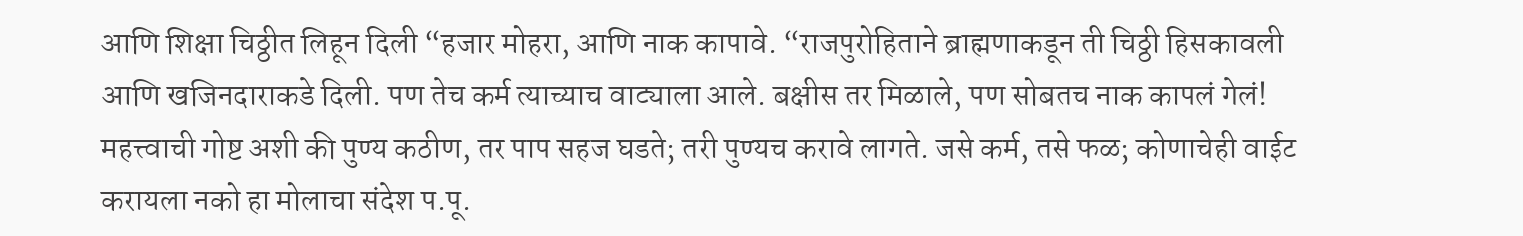आणि शिक्षा चिठ्ठीत लिहून दिली “हजार मोहरा, आणि नाक कापावे. “राजपुरोहिताने ब्राह्मणाकडून ती चिठ्ठी हिसकावली आणि खजिनदाराकडे दिली. पण तेच कर्म त्याच्याच वाट्याला आले. बक्षीस तर मिळाले, पण सोबतच नाक कापलं गेलं! महत्त्वाची गोष्ट अशी की पुण्य कठीण, तर पाप सहज घडते; तरी पुण्यच करावे लागते. जसे कर्म, तसे फळ; कोणाचेही वाईट करायला नको हा मोलाचा संदेश प.पू.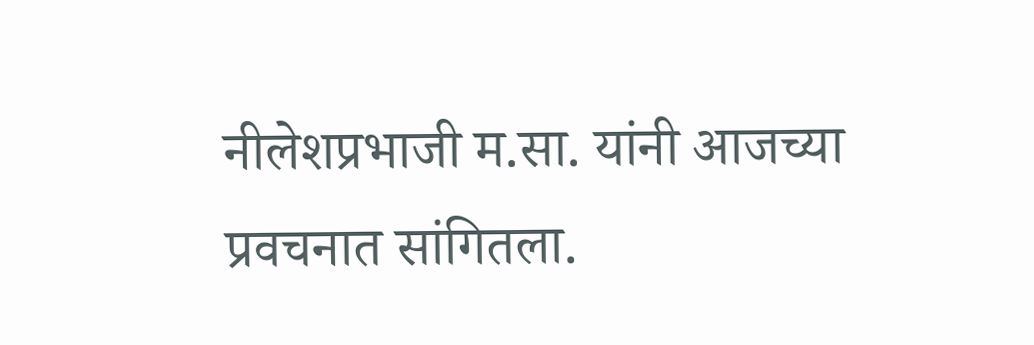नीलेशप्रभाजी म.सा. यांनी आजच्या प्रवचनात सांगितला.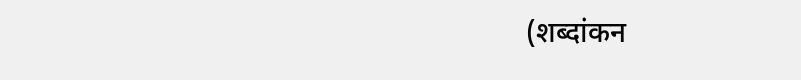(शब्दांकन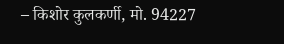– किशोर कुलकर्णी, मो. 94227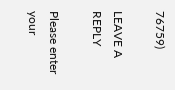76759)

LEAVE A REPLY

Please enter your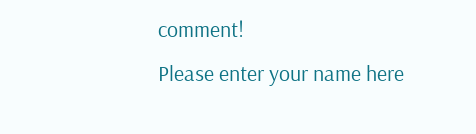comment!
Please enter your name here